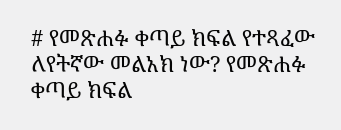# የመጽሐፉ ቀጣይ ክፍል የተጻፈው ለየትኛው መልአክ ነው? የመጽሐፉ ቀጣይ ክፍል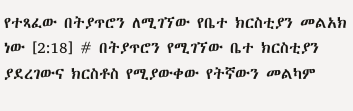የተጻፈው በትያጥሮን ለሚገኘው የቤተ ክርስቲያን መልአክ ነው [2:18] # በትያጥሮን የሚገኘው ቤተ ክርስቲያን ያደረገውና ክርስቶስ የሚያውቀው የትኛውን መልካም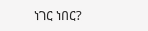ነገር ነበር?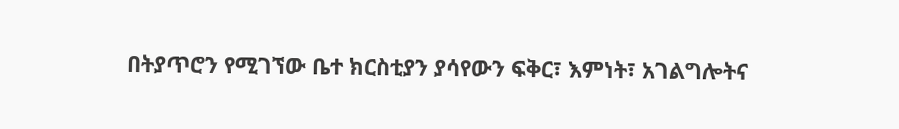በትያጥሮን የሚገኘው ቤተ ክርስቲያን ያሳየውን ፍቅር፣ እምነት፣ አገልግሎትና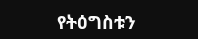የትዕግስቱን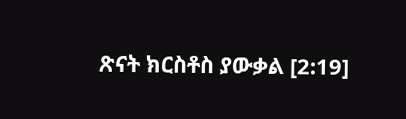ጽናት ክርስቶስ ያውቃል [2:19]